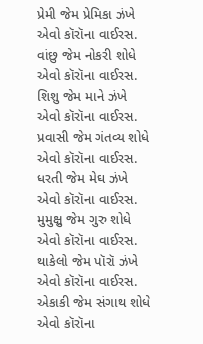પ્રેમી જેમ પ્રેમિકા ઝંખે
એવો કૉરૉના વાઈરસ.
વાંછુ જેમ નોકરી શોધે
એવો કૉરૉના વાઈરસ.
શિશુ જેમ માને ઝંખે
એવો કૉરૉના વાઈરસ.
પ્રવાસી જેમ ગંતવ્ય શોધે
એવો કૉરૉના વાઈરસ.
ધરતી જેમ મેઘ ઝંખે
એવો કૉરૉના વાઈરસ.
મુમુક્ષુ જેમ ગુરુ શોધે
એવો કૉરૉના વાઈરસ.
થાકેલો જેમ પૉરૉ ઝંખે
એવો કૉરૉના વાઈરસ.
એકાકી જેમ સંગાથ શોધે
એવો કૉરૉના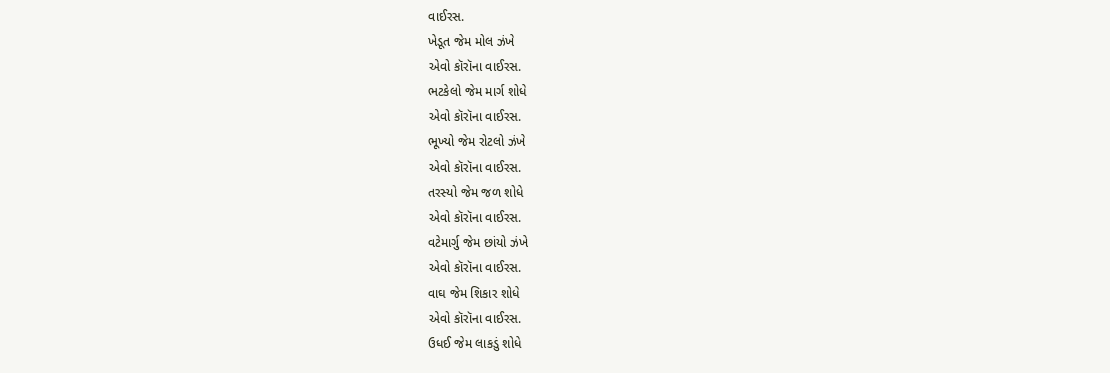વાઈરસ.
ખેડૂત જેમ મોલ ઝંખે
એવો કૉરૉના વાઈરસ.
ભટકેલો જેમ માર્ગ શોધે
એવો કૉરૉના વાઈરસ.
ભૂખ્યો જેમ રોટલો ઝંખે
એવો કૉરૉના વાઈરસ.
તરસ્યો જેમ જળ શોધે
એવો કૉરૉના વાઈરસ.
વટેમાર્ગુ જેમ છાંયો ઝંખે
એવો કૉરૉના વાઈરસ.
વાઘ જેમ શિકાર શોધે
એવો કૉરૉના વાઈરસ.
ઉધઈ જેમ લાકડું શોધે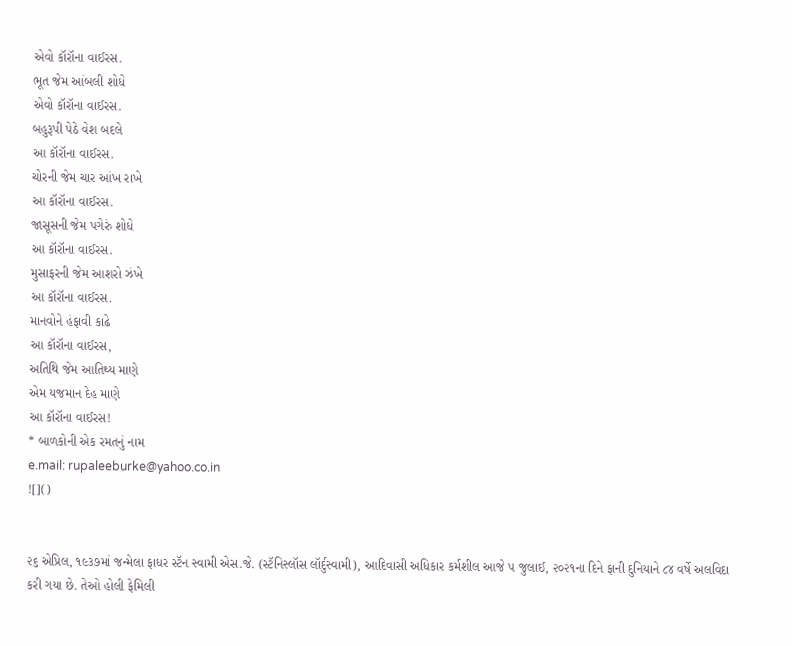એવો કૉરૉના વાઈરસ.
ભૂત જેમ આંબલી શોધે
એવો કૉરૉના વાઈરસ.
બહુરૂપી પેઠે વેશ બદલે
આ કૉરૉના વાઈરસ.
ચોરની જેમ ચાર આંખ રાખે
આ કૉરૉના વાઈરસ.
જાસૂસની જેમ પગેરું શોધે
આ કૉરૉના વાઈરસ.
મુસાફરની જેમ આશરો ઝંખે
આ કૉરૉના વાઈરસ.
માનવોને હંફાવી કાઢે
આ કૉરૉના વાઈરસ,
અતિથિ જેમ આતિથ્ય માણે
એમ યજમાન દેહ માણે
આ કૉરૉના વાઈરસ!
* બાળકોની એક રમતનું નામ
e.mail: rupaleeburke@yahoo.co.in
![]()


૨૬ એપ્રિલ, ૧૯૩૭માં જન્મેલા ફાધર સ્ટૅન સ્વામી એસ.જે. (સ્ટૅનિસ્લૉસ લૉર્દુસ્વામી), આદિવાસી અધિકાર કર્મશીલ આજે ૫ જુલાઈ, ૨૦૨૧ના દિને ફાની દુનિયાને ૮૪ વર્ષે અલવિદા કરી ગયા છે. તેઓ હોલી ફેમિલી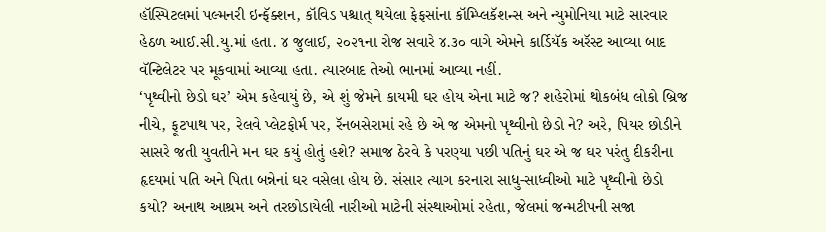હૉસ્પિટલમાં પલ્મનરી ઇન્ફૅક્શન, કૉવિડ પશ્ચાત્ થયેલા ફેફસાંના કૉમ્પ્લિકૅશન્સ અને ન્યુમોનિયા માટે સારવાર હેઠળ આઈ.સી.યુ.માં હતા. ૪ જુલાઈ, ૨૦૨૧ના રોજ સવારે ૪.૩૦ વાગે એમને કાર્ડિયૅક અરૅસ્ટ આવ્યા બાદ વૅન્ટિલેટર પર મૂકવામાં આવ્યા હતા. ત્યારબાદ તેઓ ભાનમાં આવ્યા નહીં.
‘પૃથ્વીનો છેડો ઘર’ એમ કહેવાયું છે, એ શું જેમને કાયમી ઘર હોય એના માટે જ? શહેરોમાં થોકબંધ લોકો બ્રિજ નીચે, ફૂટપાથ પર, રેલવે પ્લેટફોર્મ પર, રૅનબસેરામાં રહે છે એ જ એમનો પૃથ્વીનો છેડો ને? અરે, પિયર છોડીને સાસરે જતી યુવતીને મન ઘર કયું હોતું હશે? સમાજ ઠેરવે કે પરણ્યા પછી પતિનું ઘર એ જ ઘર પરંતુ દીકરીના હૃદયમાં પતિ અને પિતા બન્નેનાં ઘર વસેલા હોય છે. સંસાર ત્યાગ કરનારા સાધુ-સાધ્વીઓ માટે પૃથ્વીનો છેડો કયો? અનાથ આશ્રમ અને તરછોડાયેલી નારીઓ માટેની સંસ્થાઓમાં રહેતા, જેલમાં જન્મટીપની સજા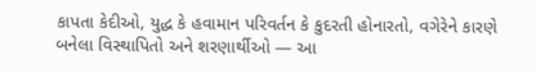કાપતા કેદીઓ, યુદ્ધ કે હવામાન પરિવર્તન કે કુદરતી હોનારતો, વગેરેને કારણે બનેલા વિસ્થાપિતો અને શરણાર્થીઓ — આ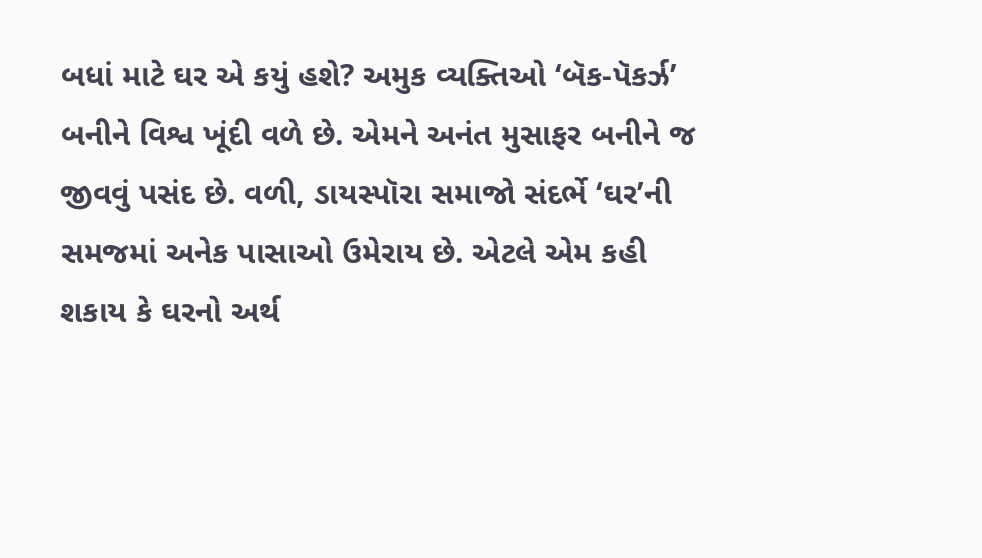બધાં માટે ઘર એ કયું હશે? અમુક વ્યક્તિઓ ‘બૅક-પૅકર્ઝ’ બનીને વિશ્વ ખૂંદી વળે છે. એમને અનંત મુસાફર બનીને જ જીવવું પસંદ છે. વળી, ડાયસ્પૉરા સમાજો સંદર્ભે ‘ઘર’ની સમજમાં અનેક પાસાઓ ઉમેરાય છે. એટલે એમ કહી શકાય કે ઘરનો અર્થ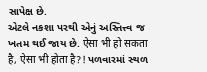સાપેક્ષ છે.
એટલે નકશા પરથી એનું અસ્તિત્ત્વ જ ખતમ થઈ જાય છે. ऐसा भी हो सकता है, ऐसा भी होता है?! પળવારમાં સ્થળ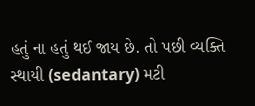હતું ના હતું થઈ જાય છે. તો પછી વ્યક્તિ સ્થાયી (sedantary) મટી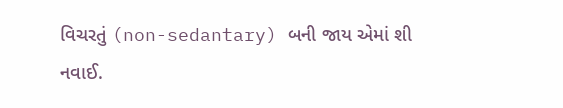વિચરતું (non-sedantary) બની જાય એમાં શી નવાઈ.